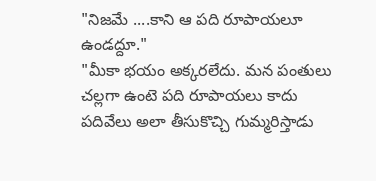"నిజమే ....కాని ఆ పది రూపాయలూ ఉండద్దూ."
"మీకా భయం అక్కరలేదు. మన పంతులు చల్లగా ఉంటె పది రూపాయలు కాదు పదివేలు అలా తీసుకొచ్చి గుమ్మరిస్తాడు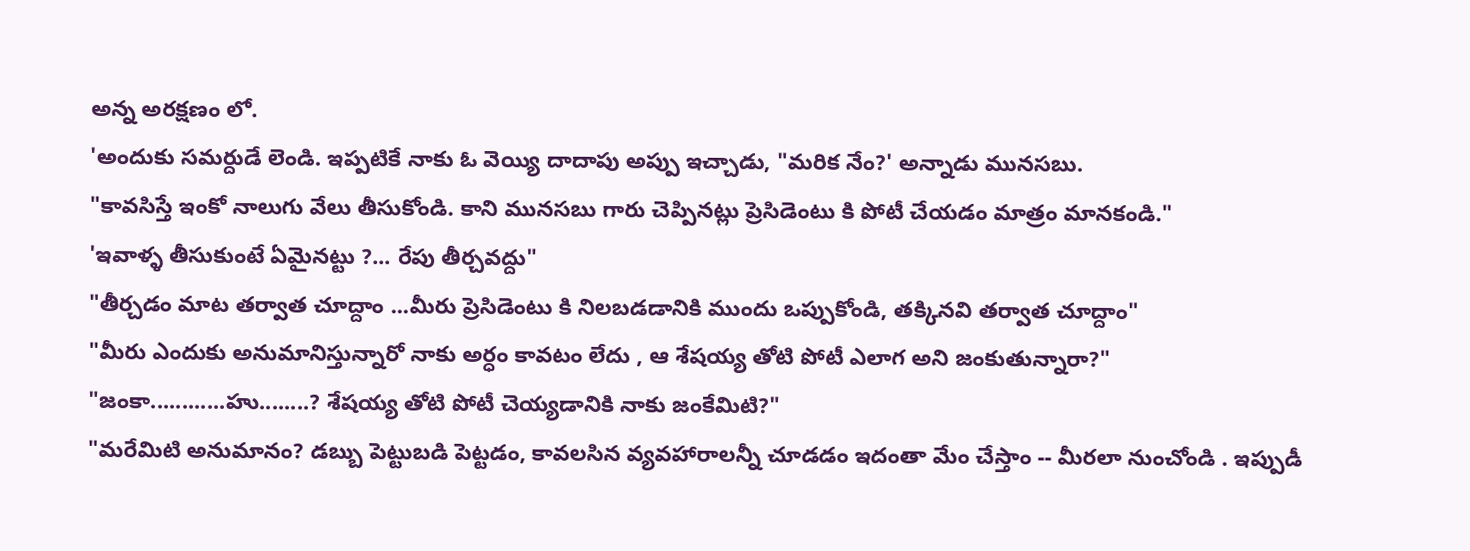అన్న అరక్షణం లో.
'అందుకు సమర్దుడే లెండి. ఇప్పటికే నాకు ఓ వెయ్యి దాదాపు అప్పు ఇచ్చాడు, "మరిక నేం?' అన్నాడు మునసబు.
"కావసిస్తే ఇంకో నాలుగు వేలు తీసుకోండి. కాని మునసబు గారు చెప్పినట్లు ప్రెసిడెంటు కి పోటీ చేయడం మాత్రం మానకండి."
'ఇవాళ్ళ తీసుకుంటే ఏమైనట్టు ?... రేపు తీర్చవద్దు"
"తీర్చడం మాట తర్వాత చూద్దాం ...మీరు ప్రెసిడెంటు కి నిలబడడానికి ముందు ఒప్పుకోండి, తక్కినవి తర్వాత చూద్దాం"
"మీరు ఎందుకు అనుమానిస్తున్నారో నాకు అర్ధం కావటం లేదు , ఆ శేషయ్య తోటి పోటీ ఎలాగ అని జంకుతున్నారా?"
"జంకా............హు........? శేషయ్య తోటి పోటీ చెయ్యడానికి నాకు జంకేమిటి?"
"మరేమిటి అనుమానం? డబ్బు పెట్టుబడి పెట్టడం, కావలసిన వ్యవహారాలన్నీ చూడడం ఇదంతా మేం చేస్తాం -- మీరలా నుంచోండి . ఇప్పుడీ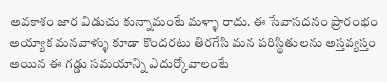అవకాశం జార విడుచు కున్నామంటే మళ్ళా రాదు. ఈ సేవాసదనం ప్రారంభం అయ్యాక మనవాళ్ళు కూడా కొందరటు తిరగేసి మన పరిస్థితులను అస్తవ్యస్తం అయిన ఈ గడ్డు సమయాన్ని ఎదుర్కోవాలంటే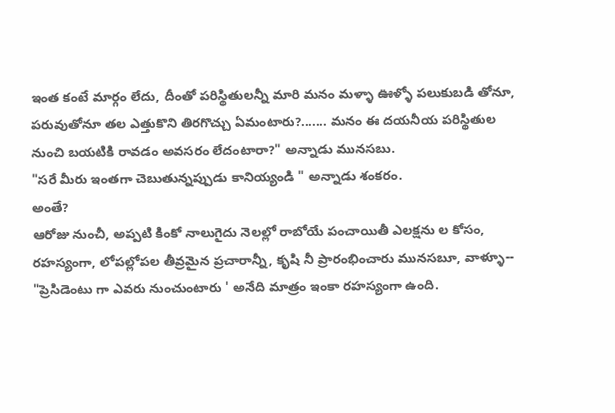ఇంత కంటే మార్గం లేదు, దీంతో పరిస్థితులన్నీ మారి మనం మళ్ళా ఊళ్ళో పలుకుబడి తోనూ, పరువుతోనూ తల ఎత్తుకొని తిరగొచ్చు ఏమంటారు?....... మనం ఈ దయనీయ పరిస్థితుల నుంచి బయటికి రావడం అవసరం లేదంటారా?" అన్నాడు మునసబు.
"సరే మీరు ఇంతగా చెబుతున్నప్పుడు కానియ్యండి " అన్నాడు శంకరం.
అంతే?
ఆరోజు నుంచీ, అప్పటి కింకో నాలుగైదు నెలల్లో రాబోయే పంచాయితీ ఎలక్షను ల కోసం, రహస్యంగా, లోపల్లోపల తీవ్రమైన ప్రచారాన్నీ, కృషి నీ ప్రారంభించారు మునసబూ, వాళ్ళూ-- "ప్రెసిడెంటు గా ఎవరు నుంచుంటారు ' అనేది మాత్రం ఇంకా రహస్యంగా ఉంది.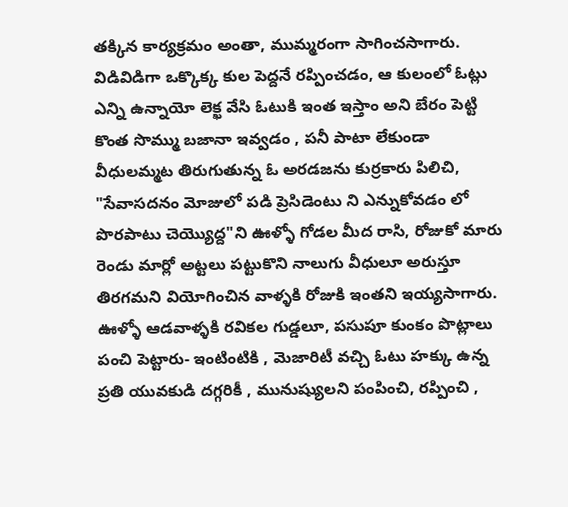తక్కిన కార్యక్రమం అంతా, ముమ్మరంగా సాగించసాగారు. విడివిడిగా ఒక్కొక్క కుల పెద్దనే రప్పించడం, ఆ కులంలో ఓట్లు ఎన్ని ఉన్నాయో లెక్ఖ వేసి ఓటుకి ఇంత ఇస్తాం అని బేరం పెట్టి కొంత సొమ్ము బజానా ఇవ్వడం , పనీ పాటా లేకుండా వీధులమ్మట తిరుగుతున్న ఓ అరడజను కుర్రకారు పిలిచి, "సేవాసదనం మోజులో పడి ప్రెసిడెంటు ని ఎన్నుకోవడం లో పొరపాటు చెయ్యొద్ద"ని ఊళ్ళో గోడల మీద రాసి, రోజుకో మారు రెండు మార్లో అట్టలు పట్టుకొని నాలుగు వీధులూ అరుస్తూ తిరగమని వియోగించిన వాళ్ళకి రోజుకి ఇంతని ఇయ్యసాగారు. ఊళ్ళో ఆడవాళ్ళకి రవికల గుడ్డలూ, పసుపూ కుంకం పొట్లాలు పంచి పెట్టారు- ఇంటింటికి , మెజారిటీ వచ్చి ఓటు హక్కు ఉన్న ప్రతి యువకుడి దగ్గరికీ , మునుష్యులని పంపించి, రప్పించి ,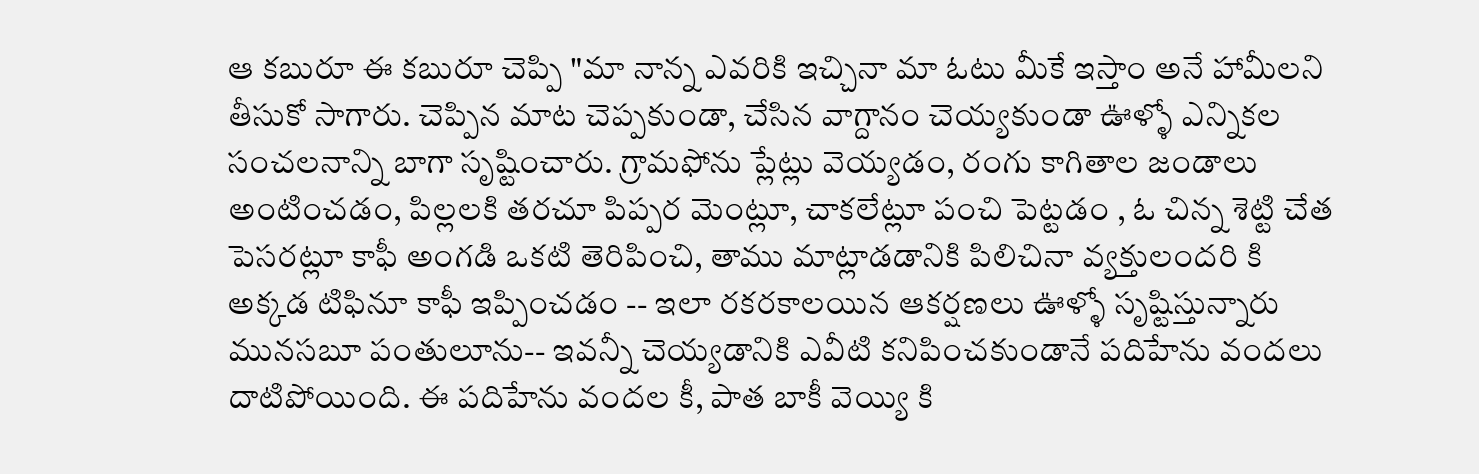ఆ కబురూ ఈ కబురూ చెప్పి "మా నాన్న ఎవరికి ఇచ్చినా మా ఓటు మీకే ఇస్తాం అనే హామీలని తీసుకో సాగారు. చెప్పిన మాట చెప్పకుండా, చేసిన వాగ్దానం చెయ్యకుండా ఊళ్ళో ఎన్నికల సంచలనాన్ని బాగా సృష్టించారు. గ్రామఫోను ప్లేట్లు వెయ్యడం, రంగు కాగితాల జండాలు అంటించడం, పిల్లలకి తరచూ పిప్పర మెంట్లూ, చాకలేట్లూ పంచి పెట్టడం , ఓ చిన్న శెట్టి చేత పెసరట్లూ కాఫీ అంగడి ఒకటి తెరిపించి, తాము మాట్లాడడానికి పిలిచినా వ్యక్తులందరి కి అక్కడ టిఫినూ కాఫీ ఇప్పించడం -- ఇలా రకరకాలయిన ఆకర్షణలు ఊళ్ళో సృష్టిస్తున్నారు మునసబూ పంతులూను-- ఇవన్నీ చెయ్యడానికి ఎవీటి కనిపించకుండానే పదిహేను వందలు దాటిపోయింది. ఈ పదిహేను వందల కీ, పాత బాకీ వెయ్యి కి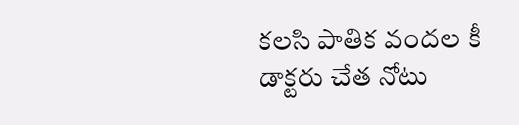కలసి పాతిక వందల కీ డాక్టరు చేత నోటు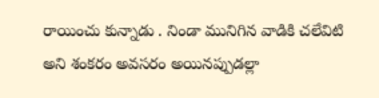రాయించు కున్నాడు . నిండా మునిగిన వాడికి చలేవిటి అని శంకరం అవసరం అయినప్పుడల్లా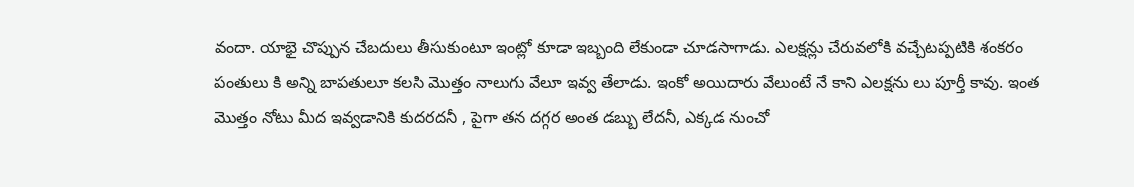వందా. యాభై చొప్పున చేబదులు తీసుకుంటూ ఇంట్లో కూడా ఇబ్బంది లేకుండా చూడసాగాడు. ఎలక్షన్లు చేరువలోకి వచ్చేటప్పటికి శంకరం పంతులు కి అన్ని బాపతులూ కలసి మొత్తం నాలుగు వేలూ ఇవ్వ తేలాడు. ఇంకో అయిదారు వేలుంటే నే కాని ఎలక్షను లు పూర్తీ కావు. ఇంత మొత్తం నోటు మీద ఇవ్వడానికి కుదరదనీ , పైగా తన దగ్గర అంత డబ్బు లేదనీ, ఎక్కడ నుంచో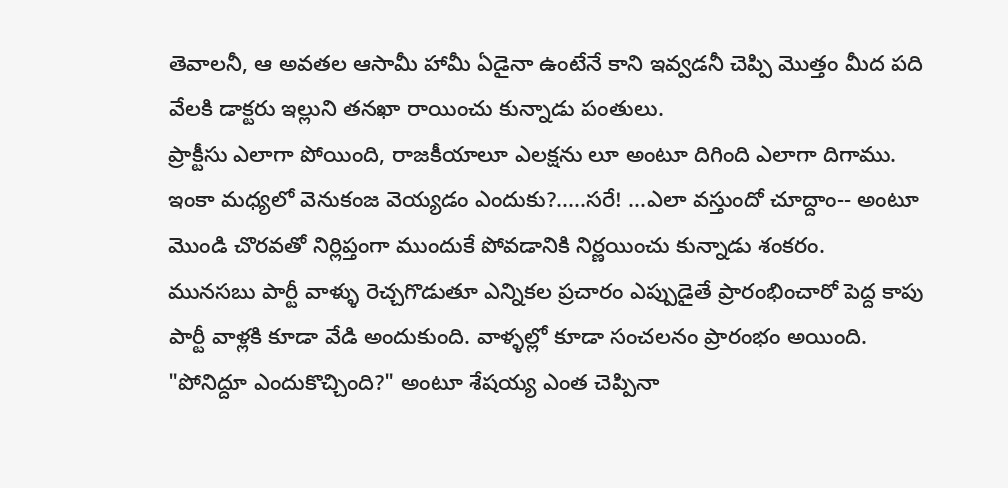తెవాలనీ, ఆ అవతల ఆసామీ హామీ ఏడైనా ఉంటేనే కాని ఇవ్వడనీ చెప్పి మొత్తం మీద పది వేలకి డాక్టరు ఇల్లుని తనఖా రాయించు కున్నాడు పంతులు.
ప్రాక్టీసు ఎలాగా పోయింది, రాజకీయాలూ ఎలక్షను లూ అంటూ దిగింది ఎలాగా దిగాము. ఇంకా మధ్యలో వెనుకంజ వెయ్యడం ఎందుకు?.....సరే! ...ఎలా వస్తుందో చూద్దాం-- అంటూ మొండి చొరవతో నిర్లిప్తంగా ముందుకే పోవడానికి నిర్ణయించు కున్నాడు శంకరం.
మునసబు పార్టీ వాళ్ళు రెచ్చగొడుతూ ఎన్నికల ప్రచారం ఎప్పుడైతే ప్రారంభించారో పెద్ద కాపు పార్టీ వాళ్లకి కూడా వేడి అందుకుంది. వాళ్ళల్లో కూడా సంచలనం ప్రారంభం అయింది. "పోనిద్దూ ఎందుకొచ్చింది?" అంటూ శేషయ్య ఎంత చెప్పినా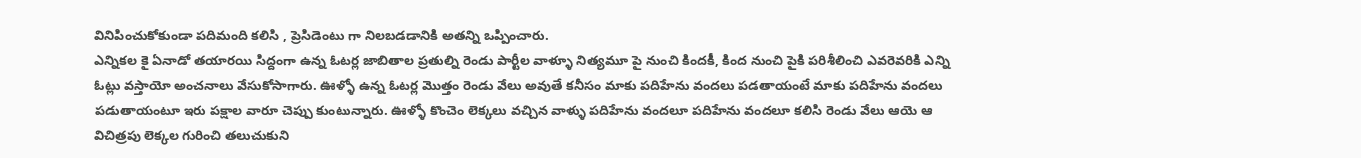వినిపించుకోకుండా పదిమంది కలిసి , ప్రెసిడెంటు గా నిలబడడానికి అతన్ని ఒప్పించారు.
ఎన్నికల కై ఏనాడో తయారయి సిద్దంగా ఉన్న ఓటర్ల జాబితాల ప్రతుల్ని రెండు పార్టీల వాళ్ళూ నిత్యమూ పై నుంచి కిందకీ, కింద నుంచి పైకి పరిశీలించి ఎవరెవరికి ఎన్ని ఓట్లు వస్తాయో అంచనాలు వేసుకోసాగారు. ఊళ్ళో ఉన్న ఓటర్ల మొత్తం రెండు వేలు అవుతే కనీసం మాకు పదిహేను వందలు పడతాయంటే మాకు పదిహేను వందలు పడుతాయంటూ ఇరు పక్షాల వారూ చెప్పు కుంటున్నారు. ఊళ్ళో కొంచెం లెక్కలు వచ్చిన వాళ్ళు పదిహేను వందలూ పదిహేను వందలూ కలిసి రెండు వేలు ఆయె ఆ విచిత్రపు లెక్కల గురించి తలుచుకుని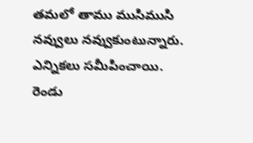తమలో తాము ముసిముసి నవ్వులు నవ్వుకుంటున్నారు.
ఎన్నికలు సమీపించాయి.
రెండు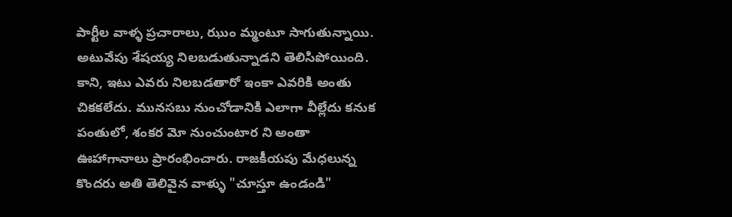పార్టీల వాళ్ళ ప్రచారాలు, ఝుం మ్మంటూ సాగుతున్నాయి. అటువేపు శేషయ్య నిలబడుతున్నాడని తెలిసిపోయింది. కాని, ఇటు ఎవరు నిలబడతారో ఇంకా ఎవరికి అంతు చికకలేదు. మునసబు నుంచోడానికి ఎలాగా వీల్లేదు కనుక పంతులో, శంకర మో నుంచుంటార ని అంతా ఊహాగానాలు ప్రారంభించారు. రాజకీయపు మేధలున్న కొందరు అతి తెలివైన వాళ్ళు "చూస్తూ ఉండండి"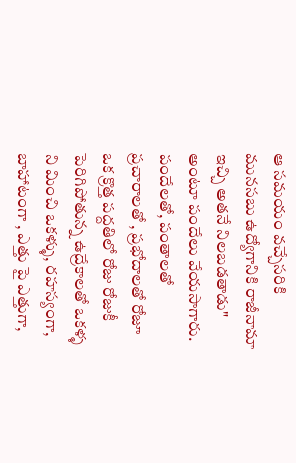ఆ సమయం వచ్చేసరికి మునసబు ఉద్యోగానికి రాజీనామా ఇచ్చి అతనే నిలబడతాడు" అంటూ పందేలు వేయసాగారు.
పందేలతో, పంతాలతో ప్రచారాలతో , ప్రభోదాలతో రోజూ ఒక క్రొత్త పద్దతిలో రోజు రోజుకీ పెరిగిపోతున్న ఉద్రేకాలతో ఒకళ్ళ ని మించి ఒకళ్ళు, రహస్యంగా, బాహాటంగా , ఎత్తు పై ఎత్తుగా,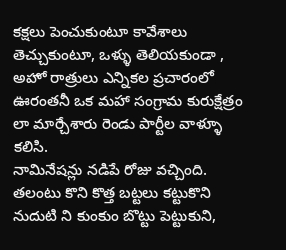కక్షలు పెంచుకుంటూ కావేశాలు తెచ్చుకుంటూ, ఒళ్ళు తెలియకుండా , అహో రాత్రులు ఎన్నికల ప్రచారంలో ఊరంతనీ ఒక మహా సంగ్రామ కురుక్షేత్రం లా మార్చేశారు రెండు పార్టీల వాళ్ళూ కలిసి.
నామినేషన్లు నడిపే రోజు వచ్చింది.
తలంటు కొని కొత్త బట్టలు కట్టుకొని నుదుటి ని కుంకుం బొట్టు పెట్టుకుని,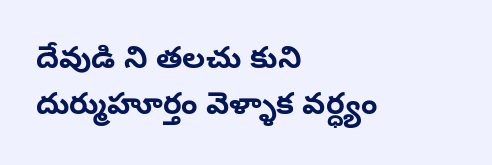దేవుడి ని తలచు కుని దుర్ముహూర్తం వెళ్ళాక వర్ధ్యం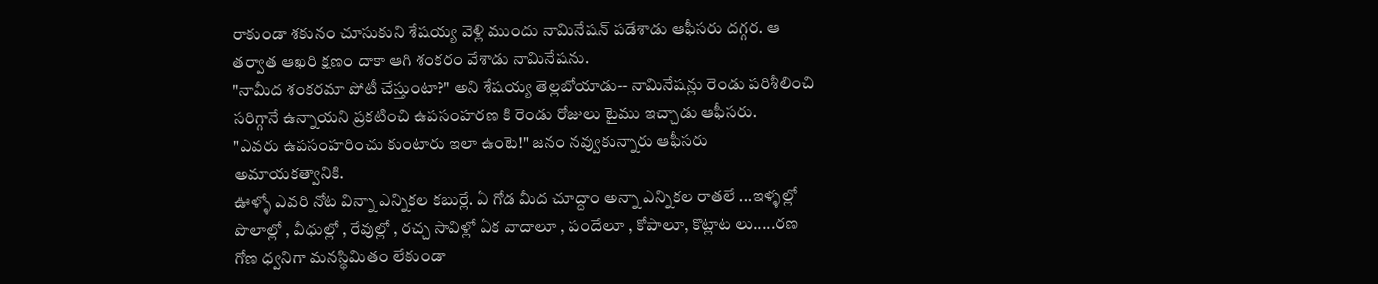రాకుండా శకునం చూసుకుని శేషయ్య వెళ్లి ముందు నామినేషన్ పడేశాడు ఆఫీసరు దగ్గర. ఆ తర్వాత ఆఖరి క్షణం దాకా ఆగి శంకరం వేశాడు నామినేషను.
"నామీద శంకరమా పోటీ చేస్తుంటా?" అని శేషయ్య తెల్లబోయాడు-- నామినేషన్లు రెండు పరిశీలించి సరిగ్గానే ఉన్నాయని ప్రకటించి ఉపసంహరణ కి రెండు రోజులు టైము ఇచ్చాడు ఆఫీసరు.
"ఎవరు ఉపసంహరించు కుంటారు ఇలా ఉంటె!" జనం నవ్వుకున్నారు ఆఫీసరు అమాయకత్వానికి.
ఊళ్ళో ఎవరి నోట విన్నా ఎన్నికల కబుర్లే. ఏ గోడ మీద చూద్దాం అన్నా ఎన్నికల రాతలే ...ఇళ్ళల్లో పొలాల్లో , వీధుల్లో , రేవుల్లో , రచ్చ సావిళ్లో ఏక వాదాలూ , పందేలూ , కోపాలూ, కొట్లాట లు.....రణ గోణ ధ్వనిగా మనస్థిమితం లేకుండా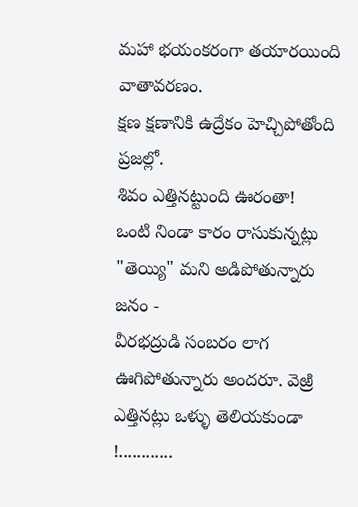మహా భయంకరంగా తయారయింది వాతావరణం.
క్షణ క్షణానికి ఉద్రేకం హెచ్చిపోతోంది ప్రజల్లో.
శివం ఎత్తినట్టుంది ఊరంతా!
ఒంటి నిండా కారం రాసుకున్నట్లు "తెయ్యి" మని అడిపోతున్నారు జనం -
వీరభద్రుడి సంబరం లాగ ఊగిపోతున్నారు అందరూ. వెఱ్రి ఎత్తినట్లు ఒళ్ళు తెలియకుండా !............